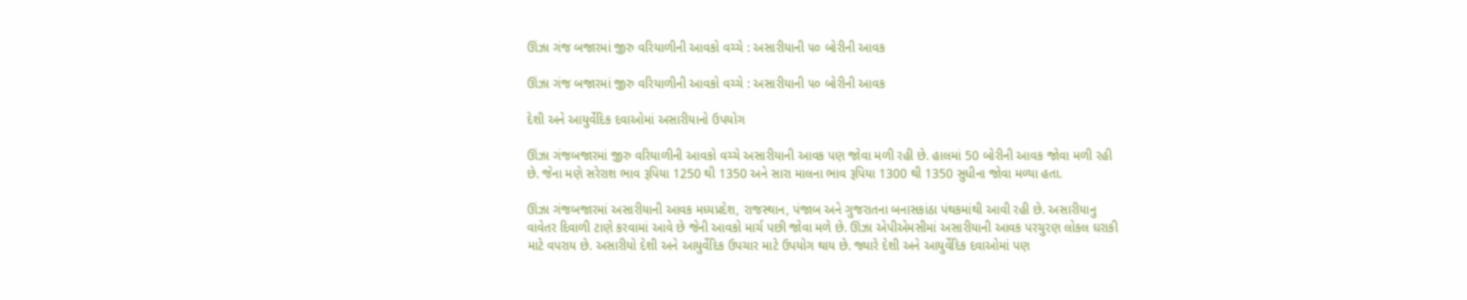ઊંઝા ગંજ બજારમાં જીરુ વરિયાળીની આવકો વચ્ચે : અસારીયાની ૫૦ બોરીની આવક

ઊંઝા ગંજ બજારમાં જીરુ વરિયાળીની આવકો વચ્ચે : અસારીયાની ૫૦ બોરીની આવક

દેશી અને આયુર્વેદિક દવાઓમાં અસારીયાનો ઉપયોગ

ઊંઝા ગંજબજારમાં જીરુ વરિયાળીની આવકો વચ્ચે અસારીયાની આવક પણ જોવા મળી રહી છે. હાલમાં 50 બોરીની આવક જોવા મળી રહી છે. જેના મણે સરેરાશ ભાવ રૂપિયા 1250 થી 1350 અને સારા માલના ભાવ રૂપિયા 1300 થી 1350 સુધીના જોવા મળ્યા હતા.

ઊંઝા ગંજબજારમાં અસારીયાની આવક મધ્યપ્રદેશ, રાજસ્થાન, પંજાબ અને ગુજરાતના બનાસકાંઠા પંથકમાંથી આવી રહી છે. અસારીયાનુ વાવેતર દિવાળી ટાણે કરવામાં આવે છે જેની આવકો માર્ચ પછી જોવા મળે છે. ઊંઝા એપીએમસીમાં અસારીયાની આવક પરચુરણ લોકલ ઘરાકી માટે વપરાય છે. અસારીયો દેશી અને આયુર્વેદિક ઉપચાર માટે ઉપયોગ થાય છે. જ્યારે દેશી અને આયુર્વેદિક દવાઓમાં પણ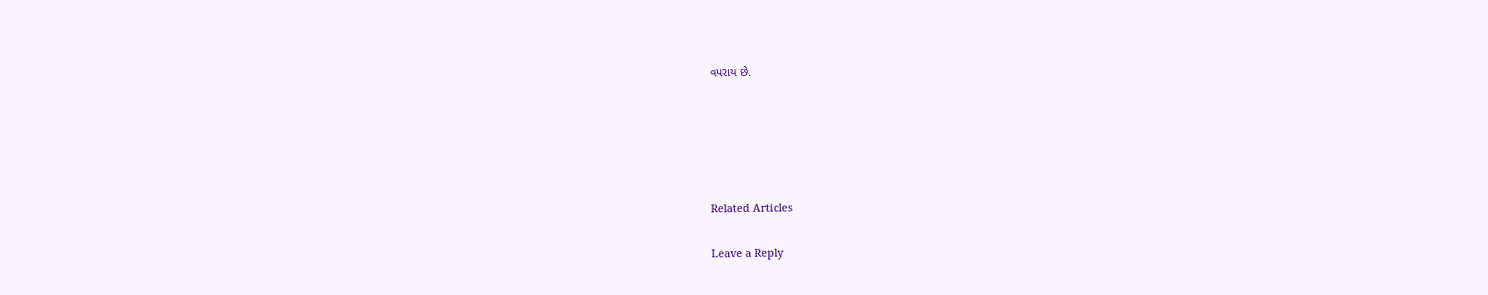વપરાય છે.





Related Articles

Leave a Reply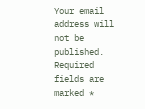Your email address will not be published. Required fields are marked *